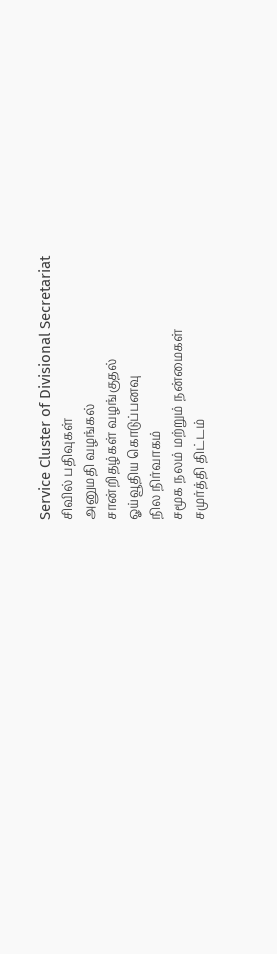Service Cluster of Divisional Secretariat
சிவில் பதிவுகள்
அனுமதி வழங்கல்
சான்றிதழ்கள் வழங்குதல்
ஓய்வூதிய கொடுப்பனவு
நில நிர்வாகம்
சமூக நலம் மற்றும் நன்மைகள்
சமுர்த்தி திட்டம்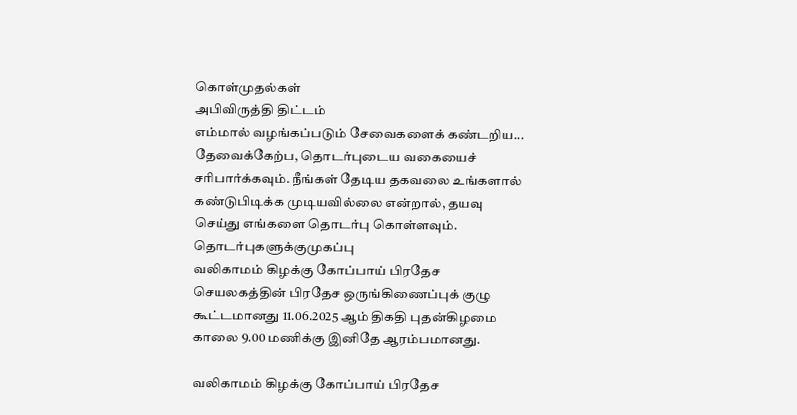கொள்முதல்கள்
அபிவிருத்தி திட்டம்
எம்மால் வழங்கப்படும் சேவைகளைக் கண்டறிய...
தேவைக்கேற்ப, தொடர்புடைய வகையைச் சரிபார்க்கவும். நீங்கள் தேடிய தகவலை உங்களால் கண்டுபிடிக்க முடியவில்லை என்றால், தயவு செய்து எங்களை தொடர்பு கொள்ளவும்.
தொடர்புகளுக்குமுகப்பு
வலிகாமம் கிழக்கு கோப்பாய் பிரதேச செயலகத்தின் பிரதேச ஒருங்கிணைப்புக் குழு கூட்டமானது 11.06.2025 ஆம் திகதி புதன்கிழமை காலை 9.00 மணிக்கு இனிதே ஆரம்பமானது.

வலிகாமம் கிழக்கு கோப்பாய் பிரதேச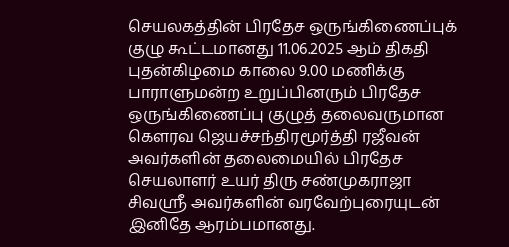செயலகத்தின் பிரதேச ஒருங்கிணைப்புக் குழு கூட்டமானது 11.06.2025 ஆம் திகதி புதன்கிழமை காலை 9.00 மணிக்கு பாராளுமன்ற உறுப்பினரும் பிரதேச ஒருங்கிணைப்பு குழுத் தலைவருமான கௌரவ ஜெயச்சந்திரமூர்த்தி ரஜீவன் அவர்களின் தலைமையில் பிரதேச செயலாளர் உயர் திரு சண்முகராஜா சிவஸ்ரீ அவர்களின் வரவேற்புரையுடன் இனிதே ஆரம்பமானது.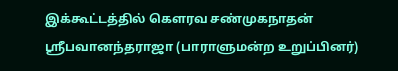இக்கூட்டத்தில் கௌரவ சண்முகநாதன் ஸ்ரீபவானந்தராஜா (பாராளுமன்ற உறுப்பினர்)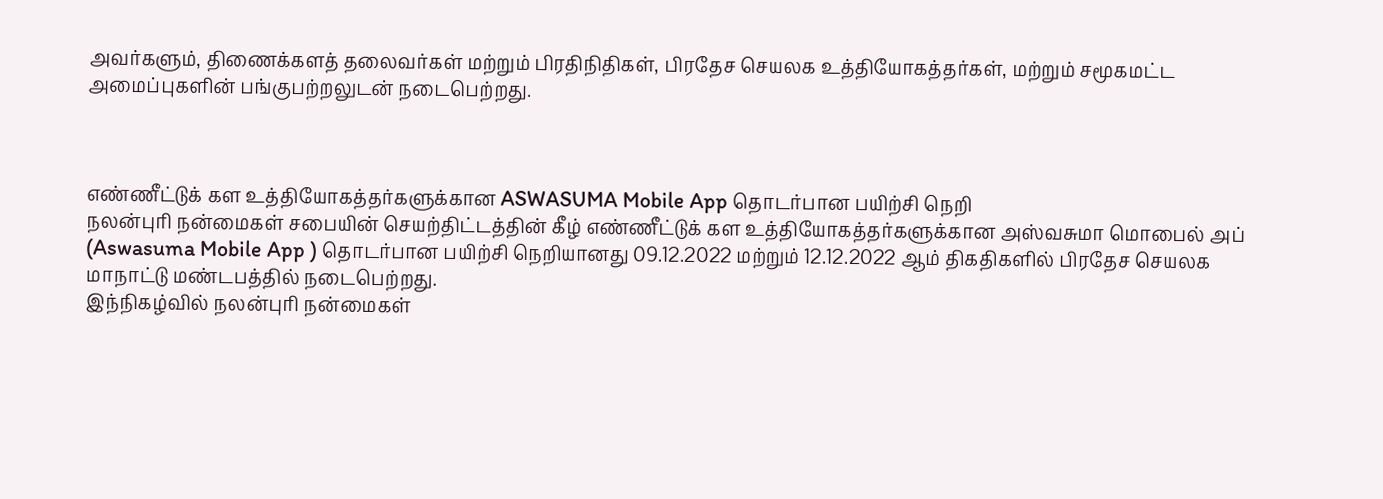அவர்களும், திணைக்களத் தலைவர்கள் மற்றும் பிரதிநிதிகள், பிரதேச செயலக உத்தியோகத்தர்கள், மற்றும் சமூகமட்ட அமைப்புகளின் பங்குபற்றலுடன் நடைபெற்றது.



எண்ணீட்டுக் கள உத்தியோகத்தர்களுக்கான ASWASUMA Mobile App தொடர்பான பயிற்சி நெறி
நலன்புரி நன்மைகள் சபையின் செயற்திட்டத்தின் கீழ் எண்ணீட்டுக் கள உத்தியோகத்தர்களுக்கான அஸ்வசுமா மொபைல் அப் (Aswasuma Mobile App ) தொடர்பான பயிற்சி நெறியானது 09.12.2022 மற்றும் 12.12.2022 ஆம் திகதிகளில் பிரதேச செயலக மாநாட்டு மண்டபத்தில் நடைபெற்றது.
இந்நிகழ்வில் நலன்புரி நன்மைகள்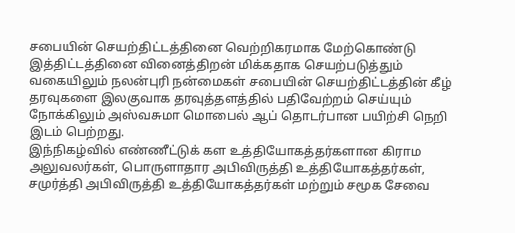சபையின் செயற்திட்டத்தினை வெற்றிகரமாக மேற்கொண்டு இத்திட்டத்தினை வினைத்திறன் மிக்கதாக செயற்படுத்தும் வகையிலும் நலன்புரி நன்மைகள் சபையின் செயற்திட்டத்தின் கீழ் தரவுகளை இலகுவாக தரவுத்தளத்தில் பதிவேற்றம் செய்யும் நோக்கிலும் அஸ்வசுமா மொபைல் ஆப் தொடர்பான பயிற்சி நெறி இடம் பெற்றது.
இந்நிகழ்வில் எண்ணீட்டுக் கள உத்தியோகத்தர்களான கிராம அலுவலர்கள், பொருளாதார அபிவிருத்தி உத்தியோகத்தர்கள், சமுர்த்தி அபிவிருத்தி உத்தியோகத்தர்கள் மற்றும் சமூக சேவை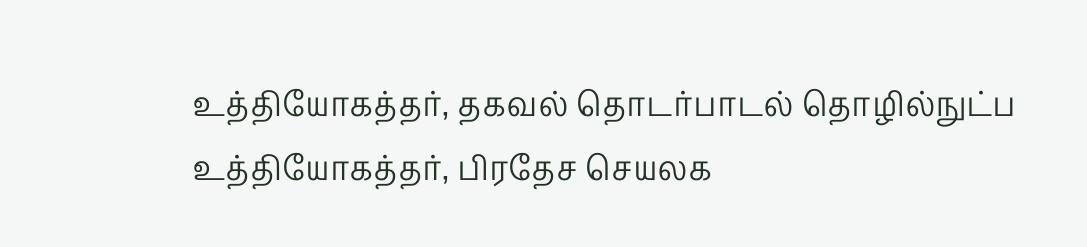உத்தியோகத்தர், தகவல் தொடர்பாடல் தொழில்நுட்ப உத்தியோகத்தர், பிரதேச செயலக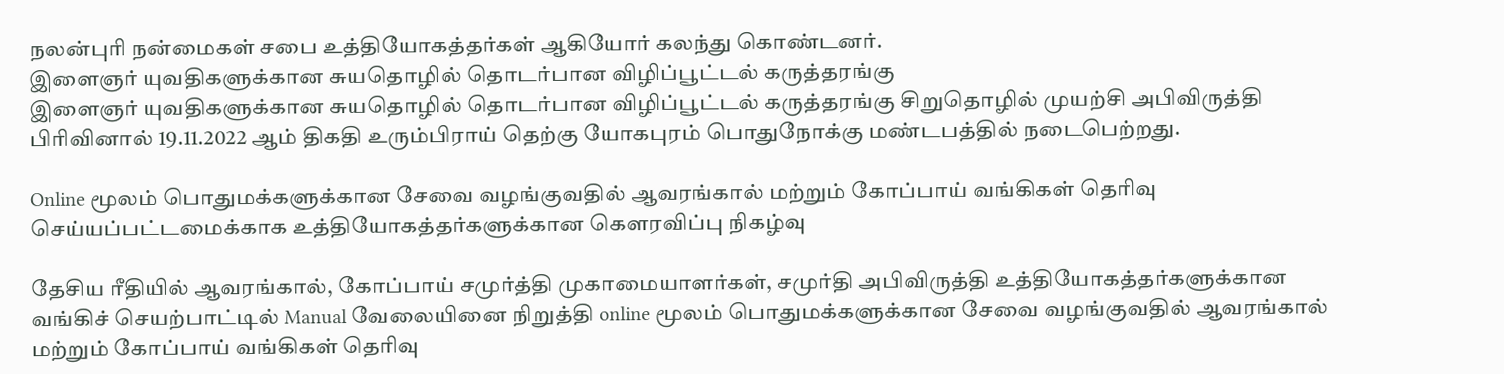நலன்புரி நன்மைகள் சபை உத்தியோகத்தர்கள் ஆகியோர் கலந்து கொண்டனர்.
இளைஞர் யுவதிகளுக்கான சுயதொழில் தொடர்பான விழிப்பூட்டல் கருத்தரங்கு
இளைஞர் யுவதிகளுக்கான சுயதொழில் தொடர்பான விழிப்பூட்டல் கருத்தரங்கு சிறுதொழில் முயற்சி அபிவிருத்தி பிரிவினால் 19.11.2022 ஆம் திகதி உரும்பிராய் தெற்கு யோகபுரம் பொதுநோக்கு மண்டபத்தில் நடைபெற்றது.

Online மூலம் பொதுமக்களுக்கான சேவை வழங்குவதில் ஆவரங்கால் மற்றும் கோப்பாய் வங்கிகள் தெரிவு செய்யப்பட்டமைக்காக உத்தியோகத்தர்களுக்கான கௌரவிப்பு நிகழ்வு

தேசிய ரீதியில் ஆவரங்கால், கோப்பாய் சமுர்த்தி முகாமையாளர்கள், சமுர்தி அபிவிருத்தி உத்தியோகத்தர்களுக்கான வங்கிச் செயற்பாட்டில் Manual வேலையினை நிறுத்தி online மூலம் பொதுமக்களுக்கான சேவை வழங்குவதில் ஆவரங்கால் மற்றும் கோப்பாய் வங்கிகள் தெரிவு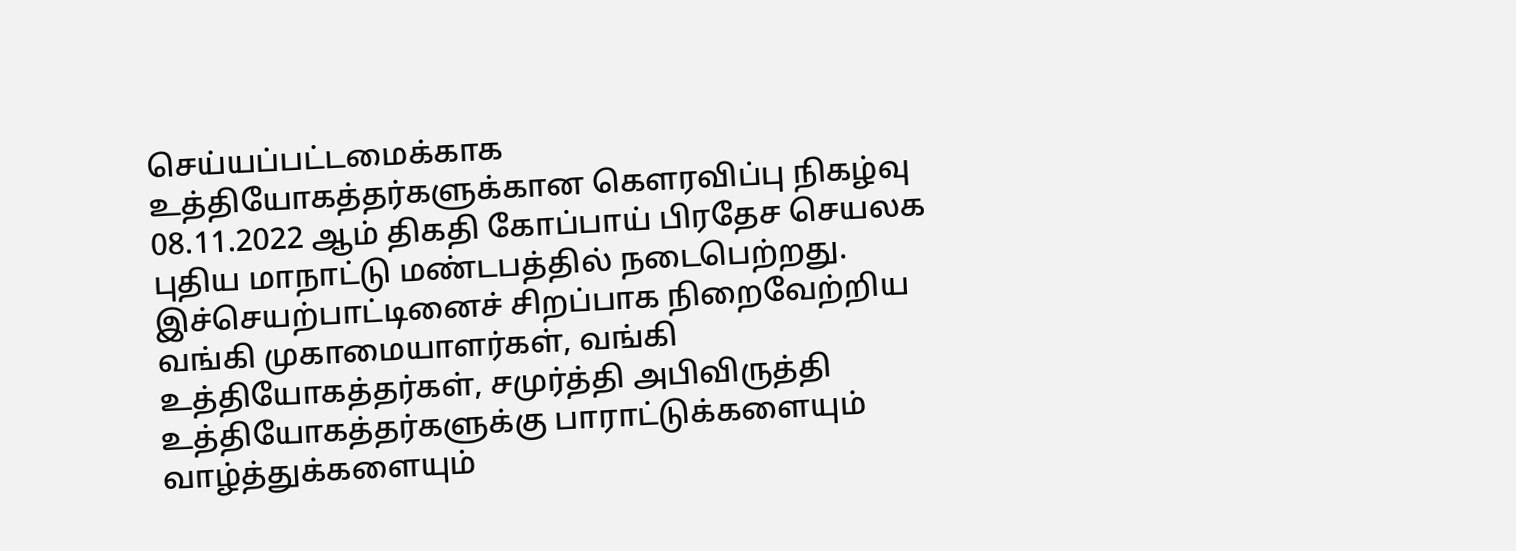செய்யப்பட்டமைக்காக உத்தியோகத்தர்களுக்கான கௌரவிப்பு நிகழ்வு 08.11.2022 ஆம் திகதி கோப்பாய் பிரதேச செயலக புதிய மாநாட்டு மண்டபத்தில் நடைபெற்றது. இச்செயற்பாட்டினைச் சிறப்பாக நிறைவேற்றிய வங்கி முகாமையாளர்கள், வங்கி உத்தியோகத்தர்கள், சமுர்த்தி அபிவிருத்தி உத்தியோகத்தர்களுக்கு பாராட்டுக்களையும் வாழ்த்துக்களையும்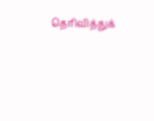தெரிவித்துக்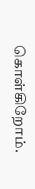கொள்கிறோம்.